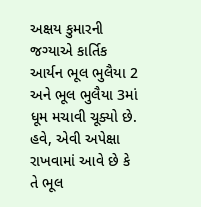અક્ષય કુમારની જગ્યાએ કાર્તિક આર્યન ભૂલ ભુલૈયા 2 અને ભૂલ ભુલૈયા 3માં ધૂમ મચાવી ચૂક્યો છે. હવે, એવી અપેક્ષા રાખવામાં આવે છે કે તે ભૂલ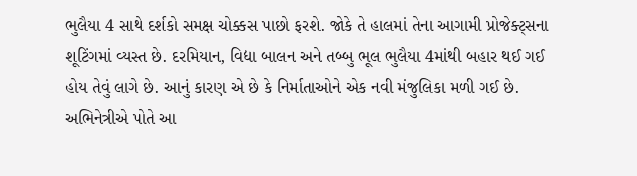ભુલૈયા 4 સાથે દર્શકો સમક્ષ ચોક્કસ પાછો ફરશે. જોકે તે હાલમાં તેના આગામી પ્રોજેક્ટ્સના શૂટિંગમાં વ્યસ્ત છે. દરમિયાન, વિદ્યા બાલન અને તબ્બુ ભૂલ ભુલૈયા 4માંથી બહાર થઈ ગઈ હોય તેવું લાગે છે. આનું કારણ એ છે કે નિર્માતાઓને એક નવી મંજુલિકા મળી ગઈ છે. અભિનેત્રીએ પોતે આ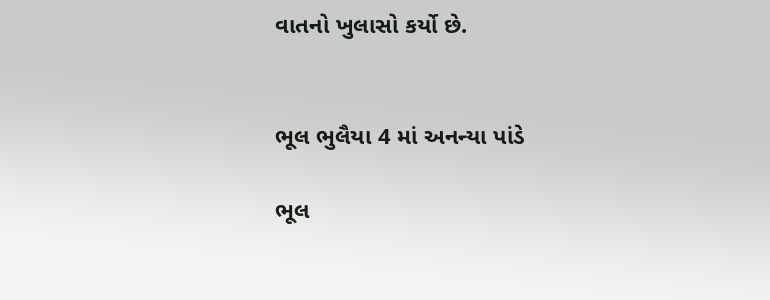વાતનો ખુલાસો કર્યો છે.


ભૂલ ભુલૈયા 4 માં અનન્યા પાંડે

ભૂલ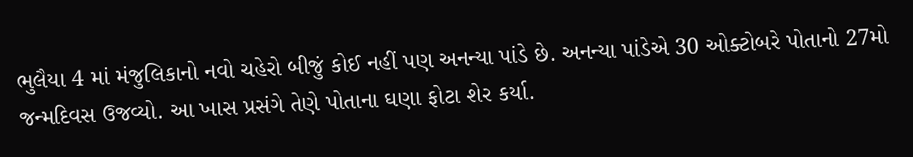ભુલૈયા 4 માં મંજુલિકાનો નવો ચહેરો બીજું કોઈ નહીં પણ અનન્યા પાંડે છે. અનન્યા પાંડેએ 30 ઓક્ટોબરે પોતાનો 27મો જન્મદિવસ ઉજવ્યો. આ ખાસ પ્રસંગે તેણે પોતાના ઘણા ફોટા શેર કર્યા.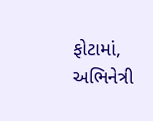ફોટામાં, અભિનેત્રી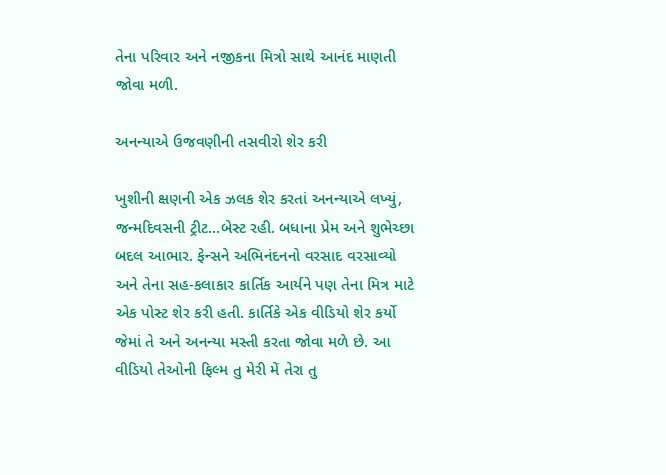તેના પરિવાર અને નજીકના મિત્રો સાથે આનંદ માણતી જોવા મળી.

અનન્યાએ ઉજવણીની તસવીરો શેર કરી

ખુશીની ક્ષણની એક ઝલક શેર કરતાં અનન્યાએ લખ્યું, જન્મદિવસની ટ્રીટ...બેસ્ટ રહી. બધાના પ્રેમ અને શુભેચ્છા બદલ આભાર. ફેન્સને અભિનંદનનો વરસાદ વરસાવ્યો અને તેના સહ-કલાકાર કાર્તિક આર્યને પણ તેના મિત્ર માટે એક પોસ્ટ શેર કરી હતી. કાર્તિકે એક વીડિયો શેર કર્યો જેમાં તે અને અનન્યા મસ્તી કરતા જોવા મળે છે. આ વીડિયો તેઓની ફિલ્મ તુ મેરી મેં તેરા તુ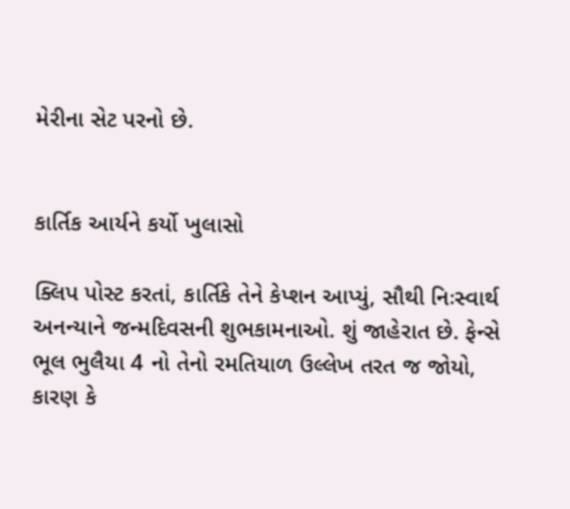મેરીના સેટ પરનો છે.


કાર્તિક આર્યને કર્યો ખુલાસો

ક્લિપ પોસ્ટ કરતાં, કાર્તિકે તેને કેપ્શન આપ્યું, સૌથી નિઃસ્વાર્થ અનન્યાને જન્મદિવસની શુભકામનાઓ. શું જાહેરાત છે. ફેન્સે ભૂલ ભુલૈયા 4 નો તેનો રમતિયાળ ઉલ્લેખ તરત જ જોયો, કારણ કે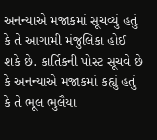અનન્યાએ મજાકમાં સૂચવ્યું હતું કે તે આગામી મંજુલિકા હોઈ શકે છે. કાર્તિકની પોસ્ટ સૂચવે છે કે અનન્યાએ મજાકમાં કહ્યું હતું કે તે ભૂલ ભુલૈયા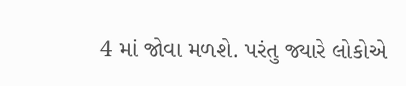4 માં જોવા મળશે. પરંતુ જ્યારે લોકોએ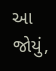આ જોયું,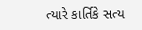ત્યારે કાર્તિકે સત્ય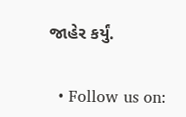જાહેર કર્યું.


  • Follow us on: